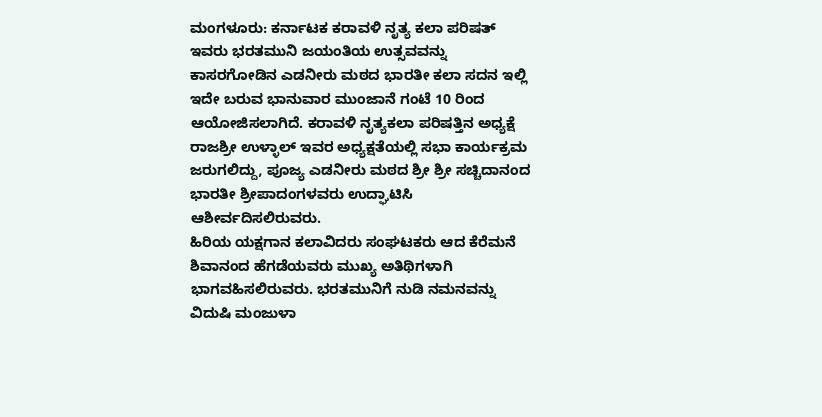ಮಂಗಳೂರು: ಕರ್ನಾಟಕ ಕರಾವಳಿ ನೃತ್ಯ ಕಲಾ ಪರಿಷತ್ ಇವರು ಭರತಮುನಿ ಜಯಂತಿಯ ಉತ್ಸವವನ್ನು ಕಾಸರಗೋಡಿನ ಎಡನೀರು ಮಠದ ಭಾರತೀ ಕಲಾ ಸದನ ಇಲ್ಲಿ ಇದೇ ಬರುವ ಭಾನುವಾರ ಮುಂಜಾನೆ ಗಂಟೆ 10 ರಿಂದ ಆಯೋಜಿಸಲಾಗಿದೆ. ಕರಾವಳಿ ನೃತ್ಯಕಲಾ ಪರಿಷತ್ತಿನ ಅಧ್ಯಕ್ಷೆ ರಾಜಶ್ರೀ ಉಳ್ಳಾಲ್ ಇವರ ಅಧ್ಯಕ್ಷತೆಯಲ್ಲಿ ಸಭಾ ಕಾರ್ಯಕ್ರಮ ಜರುಗಲಿದ್ದು, ಪೂಜ್ಯ ಎಡನೀರು ಮಠದ ಶ್ರೀ ಶ್ರೀ ಸಚ್ಚಿದಾನಂದ ಭಾರತೀ ಶ್ರೀಪಾದಂಗಳವರು ಉದ್ಘಾಟಿಸಿ ಆಶೀರ್ವದಿಸಲಿರುವರು.
ಹಿರಿಯ ಯಕ್ಷಗಾನ ಕಲಾವಿದರು ಸಂಘಟಕರು ಆದ ಕೆರೆಮನೆ ಶಿವಾನಂದ ಹೆಗಡೆಯವರು ಮುಖ್ಯ ಅತಿಥಿಗಳಾಗಿ ಭಾಗವಹಿಸಲಿರುವರು. ಭರತಮುನಿಗೆ ನುಡಿ ನಮನವನ್ನು ವಿದುಷಿ ಮಂಜುಳಾ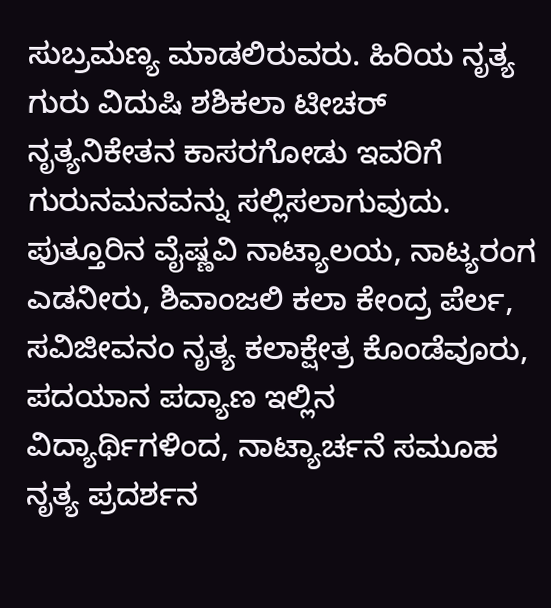ಸುಬ್ರಮಣ್ಯ ಮಾಡಲಿರುವರು. ಹಿರಿಯ ನೃತ್ಯ ಗುರು ವಿದುಷಿ ಶಶಿಕಲಾ ಟೀಚರ್ ನೃತ್ಯನಿಕೇತನ ಕಾಸರಗೋಡು ಇವರಿಗೆ ಗುರುನಮನವನ್ನು ಸಲ್ಲಿಸಲಾಗುವುದು.
ಪುತ್ತೂರಿನ ವೈಷ್ಣವಿ ನಾಟ್ಯಾಲಯ, ನಾಟ್ಯರಂಗ ಎಡನೀರು, ಶಿವಾಂಜಲಿ ಕಲಾ ಕೇಂದ್ರ ಪೆರ್ಲ, ಸವಿಜೀವನಂ ನೃತ್ಯ ಕಲಾಕ್ಷೇತ್ರ ಕೊಂಡೆವೂರು, ಪದಯಾನ ಪದ್ಯಾಣ ಇಲ್ಲಿನ ವಿದ್ಯಾರ್ಥಿಗಳಿಂದ, ನಾಟ್ಯಾರ್ಚನೆ ಸಮೂಹ ನೃತ್ಯ ಪ್ರದರ್ಶನ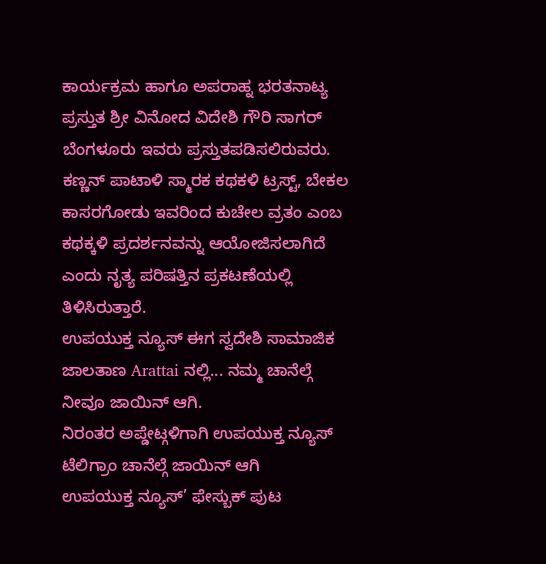ಕಾರ್ಯಕ್ರಮ ಹಾಗೂ ಅಪರಾಹ್ನ ಭರತನಾಟ್ಯ ಪ್ರಸ್ತುತ ಶ್ರೀ ವಿನೋದ ವಿದೇಶಿ ಗೌರಿ ಸಾಗರ್ ಬೆಂಗಳೂರು ಇವರು ಪ್ರಸ್ತುತಪಡಿಸಲಿರುವರು. ಕಣ್ಣನ್ ಪಾಟಾಳಿ ಸ್ಮಾರಕ ಕಥಕಳಿ ಟ್ರಸ್ಟ್, ಬೇಕಲ ಕಾಸರಗೋಡು ಇವರಿಂದ ಕುಚೇಲ ವ್ರತಂ ಎಂಬ ಕಥಕ್ಕಳಿ ಪ್ರದರ್ಶನವನ್ನು ಆಯೋಜಿಸಲಾಗಿದೆ ಎಂದು ನೃತ್ಯ ಪರಿಷತ್ತಿನ ಪ್ರಕಟಣೆಯಲ್ಲಿ ತಿಳಿಸಿರುತ್ತಾರೆ.
ಉಪಯುಕ್ತ ನ್ಯೂಸ್ ಈಗ ಸ್ವದೇಶಿ ಸಾಮಾಜಿಕ ಜಾಲತಾಣ Arattai ನಲ್ಲಿ... ನಮ್ಮ ಚಾನೆಲ್ಗೆ ನೀವೂ ಜಾಯಿನ್ ಆಗಿ.
ನಿರಂತರ ಅಪ್ಡೇಟ್ಗಳಿಗಾಗಿ ಉಪಯುಕ್ತ ನ್ಯೂಸ್ ಟೆಲಿಗ್ರಾಂ ಚಾನೆಲ್ಗೆ ಜಾಯಿನ್ ಆಗಿ
ಉಪಯುಕ್ತ ನ್ಯೂಸ್’ ಫೇಸ್ಬುಕ್ ಪುಟ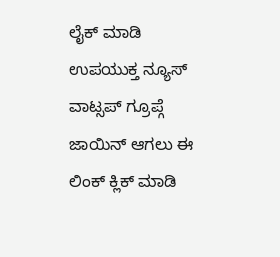ಲೈಕ್ ಮಾಡಿ
ಉಪಯುಕ್ತ ನ್ಯೂಸ್ ವಾಟ್ಸಪ್ ಗ್ರೂಪ್ಗೆ ಜಾಯಿನ್ ಆಗಲು ಈ ಲಿಂಕ್ ಕ್ಲಿಕ್ ಮಾಡಿ